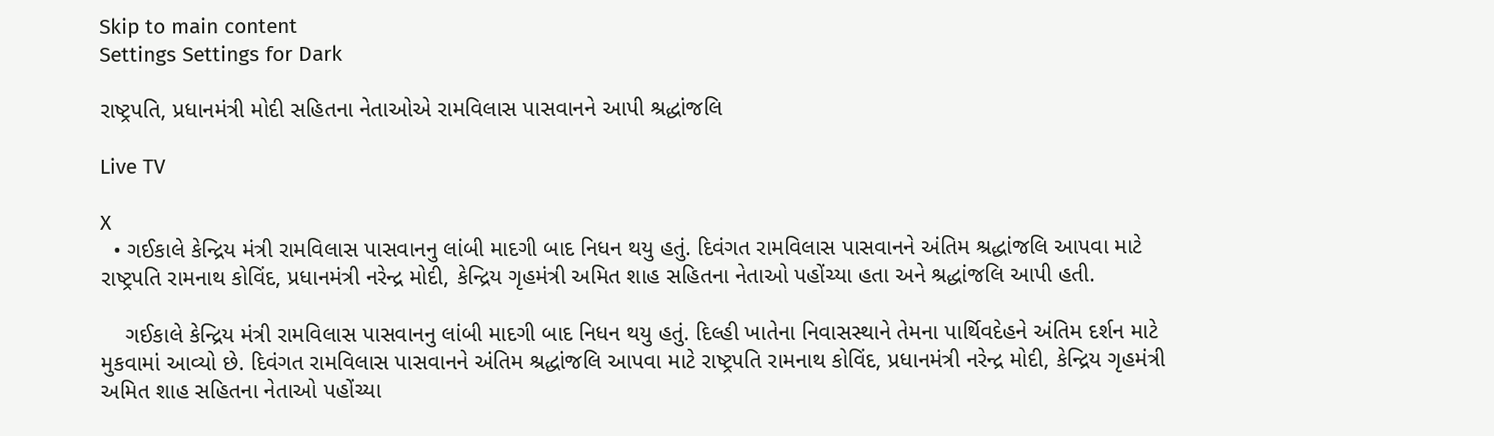Skip to main content
Settings Settings for Dark

રાષ્ટ્રપતિ, પ્રધાનમંત્રી મોદી સહિતના નેતાઓએ રામવિલાસ પાસવાનને આપી શ્રદ્ધાંજલિ

Live TV

X
  • ગઈકાલે કેન્દ્રિય મંત્રી રામવિલાસ પાસવાનનુ લાંબી માદગી બાદ નિધન થયુ હતું. દિવંગત રામવિલાસ પાસવાનને અંતિમ શ્રદ્ધાંજલિ આપવા માટે રાષ્ટ્રપતિ રામનાથ કોવિંદ, પ્રધાનમંત્રી નરેન્દ્ર મોદી, કેન્દ્રિય ગૃહમંત્રી અમિત શાહ સહિતના નેતાઓ પહોંચ્યા હતા અને શ્રદ્ધાંજલિ આપી હતી.

    ગઈકાલે કેન્દ્રિય મંત્રી રામવિલાસ પાસવાનનુ લાંબી માદગી બાદ નિધન થયુ હતું. દિલ્હી ખાતેના નિવાસસ્થાને તેમના પાર્થિવદેહને અંતિમ દર્શન માટે મુકવામાં આવ્યો છે. દિવંગત રામવિલાસ પાસવાનને અંતિમ શ્રદ્ધાંજલિ આપવા માટે રાષ્ટ્રપતિ રામનાથ કોવિંદ, પ્રધાનમંત્રી નરેન્દ્ર મોદી, કેન્દ્રિય ગૃહમંત્રી અમિત શાહ સહિતના નેતાઓ પહોંચ્યા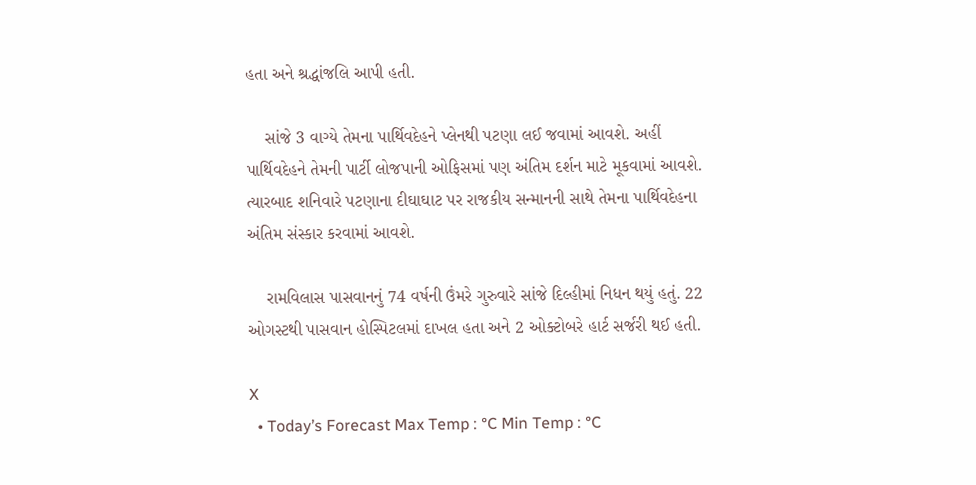હતા અને શ્રદ્ધાંજલિ આપી હતી.

    સાંજે 3 વાગ્યે તેમના પાર્થિવદેહને પ્લેનથી પટણા લઈ જવામાં આવશે. અહીં પાર્થિવદેહને તેમની પાર્ટી લોજપાની ઓફિસમાં પણ અંતિમ દર્શન માટે મૂકવામાં આવશે. ત્યારબાદ શનિવારે પટણાના દીઘાઘાટ પર રાજકીય સન્માનની સાથે તેમના પાર્થિવદેહના અંતિમ સંસ્કાર કરવામાં આવશે.

    રામવિલાસ પાસવાનનું 74 વર્ષની ઉંમરે ગુરુવારે સાંજે દિલ્હીમાં નિધન થયું હતું. 22 ઓગસ્ટથી પાસવાન હોસ્પિટલમાં દાખલ હતા અને 2 ઓક્ટોબરે હાર્ટ સર્જરી થઈ હતી.

X
  • Today’s Forecast Max Temp : °C Min Temp : °C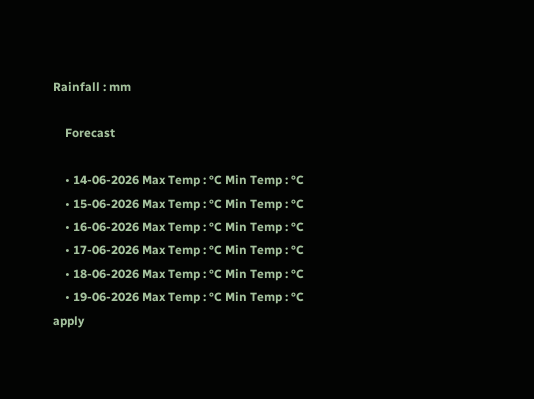Rainfall : mm

    Forecast

    • 14-06-2026 Max Temp : °C Min Temp : °C
    • 15-06-2026 Max Temp : °C Min Temp : °C
    • 16-06-2026 Max Temp : °C Min Temp : °C
    • 17-06-2026 Max Temp : °C Min Temp : °C
    • 18-06-2026 Max Temp : °C Min Temp : °C
    • 19-06-2026 Max Temp : °C Min Temp : °C
apply